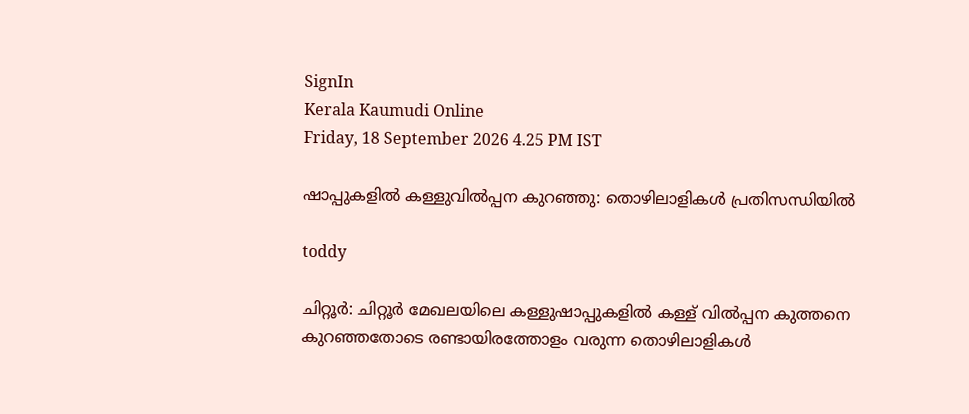SignIn
Kerala Kaumudi Online
Friday, 18 September 2026 4.25 PM IST

ഷാപ്പുകളിൽ കള്ളുവിൽപ്പന കുറഞ്ഞു: തൊഴിലാളികൾ പ്രതിസന്ധിയിൽ

toddy

ചിറ്റൂർ: ചിറ്റൂർ മേഖലയിലെ കള്ളുഷാപ്പുകളിൽ കള്ള് വിൽപ്പന കുത്തനെ കുറഞ്ഞതോടെ രണ്ടായിരത്തോളം വരുന്ന തൊഴിലാളികൾ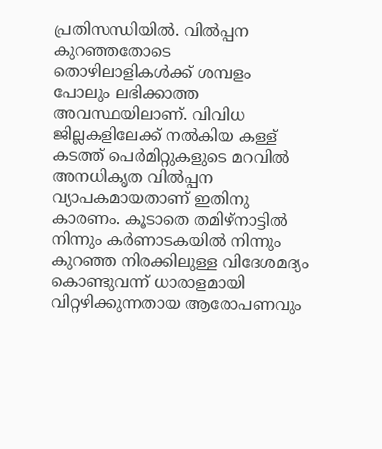പ്രതിസന്ധിയിൽ. വിൽപ്പന കുറഞ്ഞതോടെ തൊഴിലാളികൾക്ക് ശമ്പളം പോലും ലഭിക്കാത്ത അവസ്ഥയിലാണ്. വിവിധ ജില്ലകളിലേക്ക് നൽകിയ കള്ള് കടത്ത് പെർമിറ്റുകളുടെ മറവിൽ അനധികൃത വിൽപ്പന വ്യാപകമായതാണ് ഇതിനു കാരണം. കൂടാതെ തമിഴ്നാട്ടിൽ നിന്നും കർണാടകയിൽ നിന്നും കുറഞ്ഞ നിരക്കിലുള്ള വിദേശമദ്യം കൊണ്ടുവന്ന് ധാരാളമായി വിറ്റഴിക്കുന്നതായ ആരോപണവും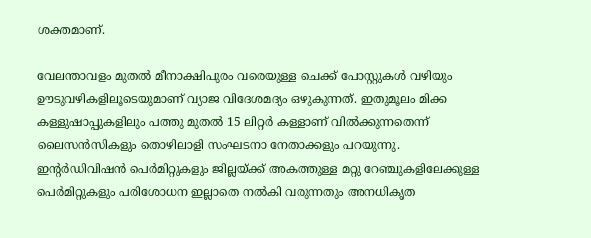ശക്തമാണ്.

വേലന്താവളം മുതൽ മീനാക്ഷിപുരം വരെയുള്ള ചെക്ക് പോസ്റ്റുകൾ വഴിയും ഊടുവഴികളിലൂടെയുമാണ് വ്യാജ വിദേശമദ്യം ഒഴുകുന്നത്. ഇതുമൂലം മിക്ക കള്ളുഷാപ്പുകളിലും പത്തു മുതൽ 15 ലിറ്റർ കള്ളാണ് വിൽക്കുന്നതെന്ന് ലൈസൻസികളും തൊഴിലാളി സംഘടനാ നേതാക്കളും പറയുന്നു. ഇന്റർഡിവിഷൻ പെർമിറ്റുകളും ജില്ലയ്ക്ക് അകത്തുള്ള മറ്റു റേഞ്ചുകളിലേക്കുള്ള പെർമിറ്റുകളും പരിശോധന ഇല്ലാതെ നൽകി വരുന്നതും അനധികൃത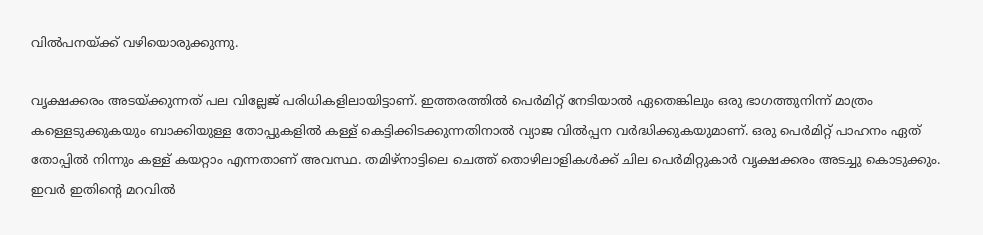വിൽപനയ്ക്ക് വഴിയൊരുക്കുന്നു.

വൃക്ഷക്കരം അടയ്ക്കുന്നത് പല വില്ലേജ് പരിധികളിലായിട്ടാണ്. ഇത്തരത്തിൽ പെർമിറ്റ് നേടിയാൽ ഏതെങ്കിലും ഒരു ഭാഗത്തുനിന്ന് മാത്രം കള്ളെടുക്കുകയും ബാക്കിയുള്ള തോപ്പുകളിൽ കള്ള് കെട്ടിക്കിടക്കുന്നതിനാൽ വ്യാജ വിൽപ്പന വർദ്ധിക്കുകയുമാണ്. ഒരു പെർമിറ്റ് പാഹനം ഏത് തോപ്പിൽ നിന്നും കള്ള് കയറ്റാം എന്നതാണ് അവസ്ഥ. തമിഴ്നാട്ടിലെ ചെത്ത് തൊഴിലാളികൾക്ക് ചില പെർമിറ്റുകാർ വൃക്ഷക്കരം അടച്ചു കൊടുക്കും. ഇവർ ഇതിന്റെ മറവിൽ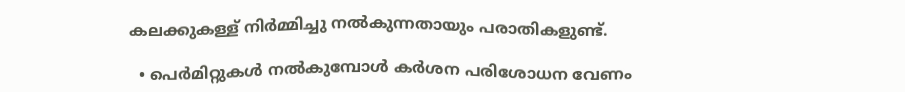കലക്കുകള്ള് നിർമ്മിച്ചു നൽകുന്നതായും പരാതികളുണ്ട്.

  • പെർമിറ്റുകൾ നൽകുമ്പോൾ കർശന പരിശോധന വേണം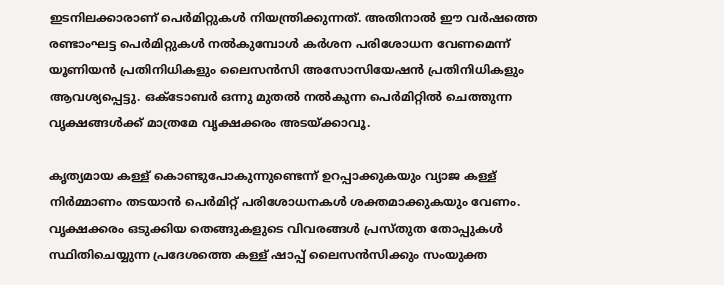ഇടനിലക്കാരാണ് പെർമിറ്റുകൾ നിയന്ത്രിക്കുന്നത്. അതിനാൽ ഈ വർഷത്തെ രണ്ടാംഘട്ട പെർമിറ്റുകൾ നൽകുമ്പോൾ കർശന പരിശോധന വേണമെന്ന് യൂണിയൻ പ്രതിനിധികളും ലൈസൻസി അസോസിയേഷൻ പ്രതിനിധികളും ആവശ്യപ്പെട്ടു. ഒക്ടോബർ ഒന്നു മുതൽ നൽകുന്ന പെർമിറ്റിൽ ചെത്തുന്ന വൃക്ഷങ്ങൾക്ക് മാത്രമേ വൃക്ഷക്കരം അടയ്ക്കാവൂ.

കൃത്യമായ കള്ള് കൊണ്ടുപോകുന്നുണ്ടെന്ന് ഉറപ്പാക്കുകയും വ്യാജ കള്ള് നിർമ്മാണം തടയാൻ പെർമിറ്റ് പരിശോധനകൾ ശക്തമാക്കുകയും വേണം. വൃക്ഷക്കരം ഒടുക്കിയ തെങ്ങുകളുടെ വിവരങ്ങൾ പ്രസ്തുത തോപ്പുകൾ സ്ഥിതിചെയ്യുന്ന പ്രദേശത്തെ കള്ള് ഷാപ്പ് ലൈസൻസിക്കും സംയുക്ത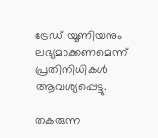ട്രേഡ് യൂണിയനും ലഭ്യമാക്കണമെന്ന് പ്രതിനിധികൾ ആവശ്യപ്പെട്ടു.

തകരുന്ന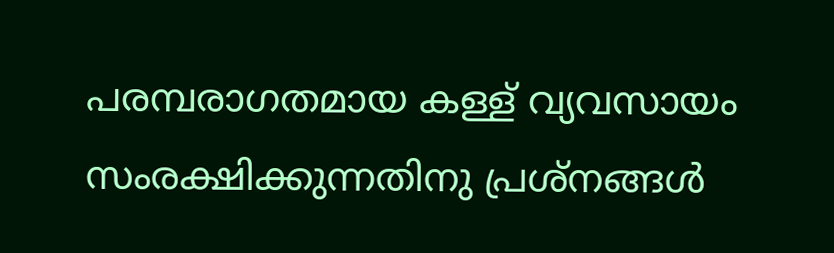പരമ്പരാഗതമായ കള്ള് വ്യവസായം സംരക്ഷിക്കുന്നതിനു പ്രശ്നങ്ങൾ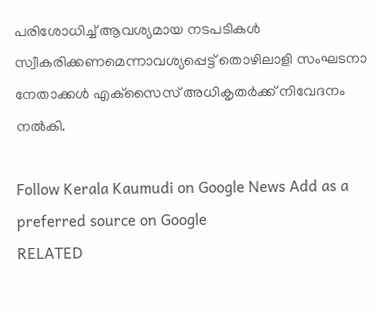പരിശോധിച്ച് ആവശ്യമായ നടപടികൾ സ്വീകരിക്കണമെന്നാവശ്യപ്പെട്ട് തൊഴിലാളി സംഘടനാ നേതാക്കൾ എക്‌സൈസ് അധികൃതർക്ക് നിവേദനം നൽകി.

Follow Kerala Kaumudi on Google News Add as a preferred source on Google
RELATED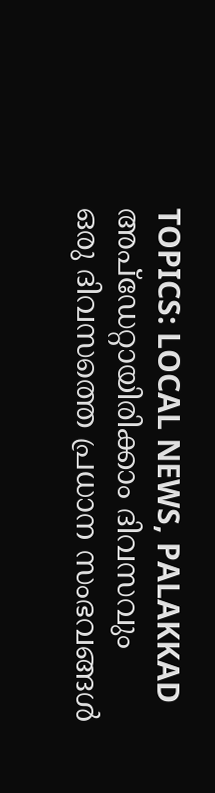TOPICS: LOCAL NEWS, PALAKKAD
അപ്ഡേറ്റായിരിക്കാം ദിവസവും
ഒരു ദിവസത്തെ പ്രധാന സംഭവങ്ങൾ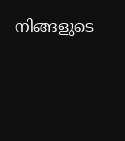നിങ്ങളുടെ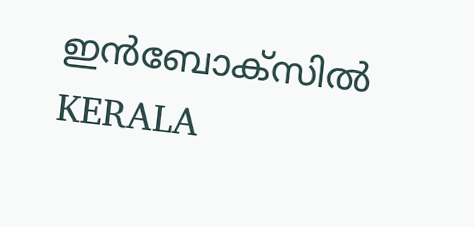ഇൻബോക്സിൽ
KERALA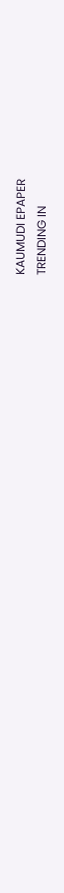KAUMUDI EPAPER
TRENDING IN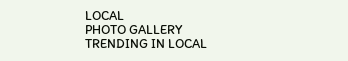LOCAL
PHOTO GALLERY
TRENDING IN LOCAL